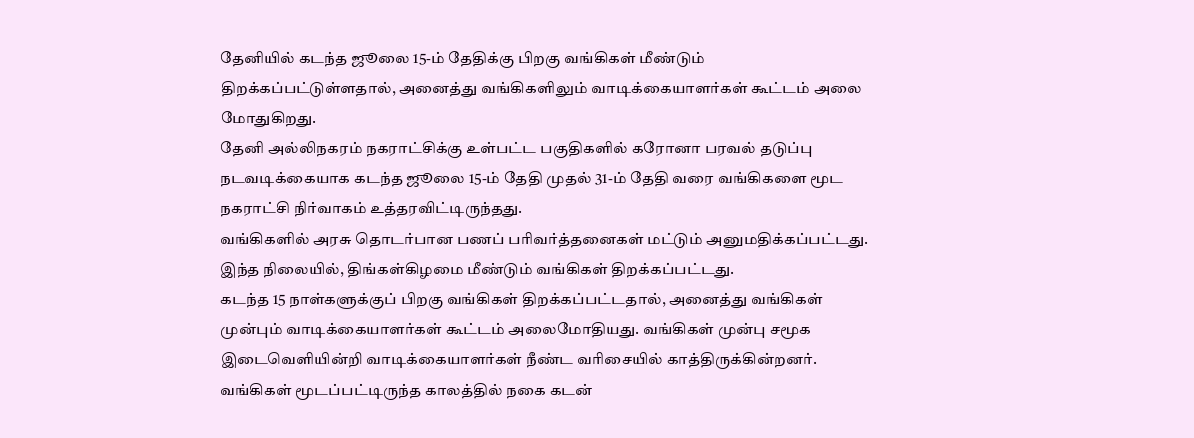தேனியில் கடந்த ஜூலை 15-ம் தேதிக்கு பிறகு வங்கிகள் மீண்டும் திறக்கப்பட்டுள்ளதால், அனைத்து வங்கிகளிலும் வாடிக்கையாளர்கள் கூட்டம் அலை மோதுகிறது.
தேனி அல்லிநகரம் நகராட்சிக்கு உள்பட்ட பகுதிகளில் கரோனா பரவல் தடுப்பு நடவடிக்கையாக கடந்த ஜூலை 15-ம் தேதி முதல் 31-ம் தேதி வரை வங்கிகளை மூட நகராட்சி நிர்வாகம் உத்தரவிட்டிருந்தது.
வங்கிகளில் அரசு தொடர்பான பணப் பரிவர்த்தனைகள் மட்டும் அனுமதிக்கப்பட்டது. இந்த நிலையில், திங்கள்கிழமை மீண்டும் வங்கிகள் திறக்கப்பட்டது.
கடந்த 15 நாள்களுக்குப் பிறகு வங்கிகள் திறக்கப்பட்டதால், அனைத்து வங்கிகள் முன்பும் வாடிக்கையாளர்கள் கூட்டம் அலைமோதியது. வங்கிகள் முன்பு சமூக இடைவெளியின்றி வாடிக்கையாளர்கள் நீண்ட வரிசையில் காத்திருக்கின்றனர்.
வங்கிகள் மூடப்பட்டிருந்த காலத்தில் நகை கடன்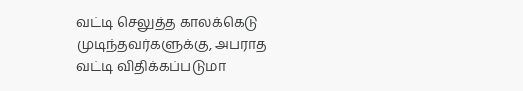வட்டி செலுத்த காலக்கெடு முடிந்தவர்களுக்கு, அபராத வட்டி விதிக்கப்படுமா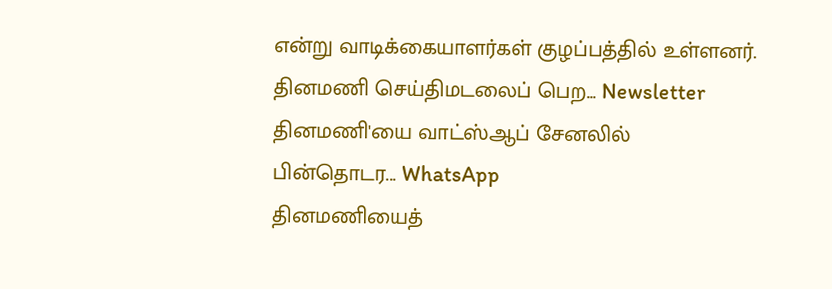என்று வாடிக்கையாளர்கள் குழப்பத்தில் உள்ளனர்.
தினமணி செய்திமடலைப் பெற... Newsletter
தினமணி'யை வாட்ஸ்ஆப் சேனலில் பின்தொடர... WhatsApp
தினமணியைத்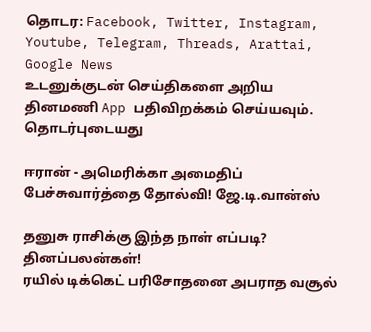தொடர: Facebook, Twitter, Instagram, Youtube, Telegram, Threads, Arattai, Google News
உடனுக்குடன் செய்திகளை அறிய தினமணி App பதிவிறக்கம் செய்யவும்.
தொடர்புடையது

ஈரான் - அமெரிக்கா அமைதிப் பேச்சுவார்த்தை தோல்வி! ஜே.டி.வான்ஸ்

தனுசு ராசிக்கு இந்த நாள் எப்படி? தினப்பலன்கள்!
ரயில் டிக்கெட் பரிசோதனை அபராத வசூல்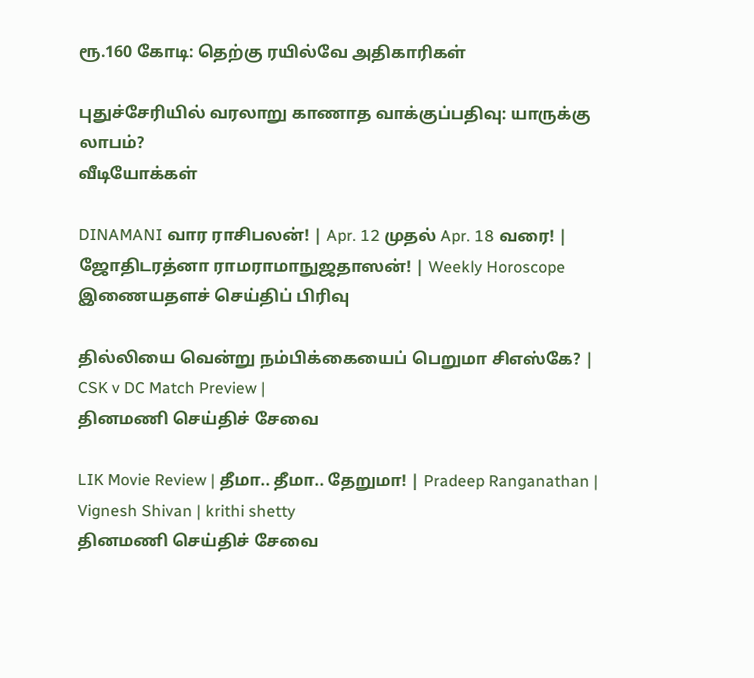ரூ.160 கோடி: தெற்கு ரயில்வே அதிகாரிகள்

புதுச்சேரியில் வரலாறு காணாத வாக்குப்பதிவு: யாருக்கு லாபம்?
வீடியோக்கள்

DINAMANI வார ராசிபலன்! | Apr. 12 முதல் Apr. 18 வரை! | ஜோதிடரத்னா ராமராமாநுஜதாஸன்! | Weekly Horoscope
இணையதளச் செய்திப் பிரிவு

தில்லியை வென்று நம்பிக்கையைப் பெறுமா சிஎஸ்கே? | CSK v DC Match Preview |
தினமணி செய்திச் சேவை

LIK Movie Review | தீமா.. தீமா.. தேறுமா! | Pradeep Ranganathan | Vignesh Shivan | krithi shetty
தினமணி செய்திச் சேவை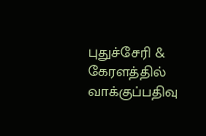புதுச்சேரி & கேரளத்தில் வாக்குப்பதிவு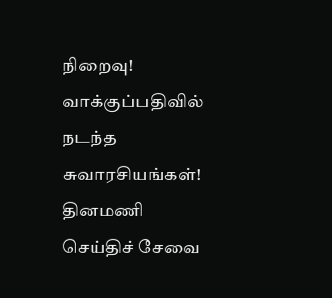நிறைவு! வாக்குப்பதிவில் நடந்த சுவாரசியங்கள்!
தினமணி செய்திச் சேவை